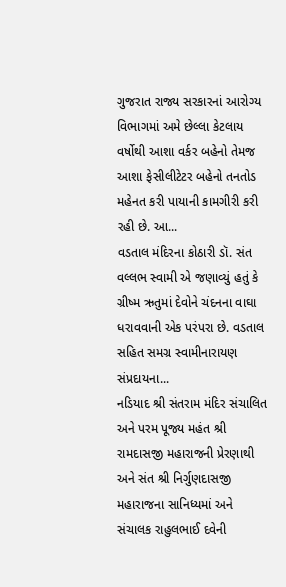ગુજરાત રાજ્ય સરકારનાં આરોગ્ય વિભાગમાં અમે છેલ્લા કેટલાય વર્ષોથી આશા વર્કર બહેનો તેમજ આશા ફેસીલીટેટર બહેનો તનતોડ મહેનત કરી પાયાની કામગીરી કરી રહી છે. આ...
વડતાલ મંદિરના કોઠારી ડૉ. સંત વલ્લભ સ્વામી એ જણાવ્યું હતું કે ગ્રીષ્મ ઋતુમાં દેવોને ચંદનના વાઘા ધરાવવાની એક પરંપરા છે. વડતાલ સહિત સમગ્ર સ્વામીનારાયણ સંપ્રદાયના...
નડિયાદ શ્રી સંતરામ મંદિર સંચાલિત અને પરમ પૂજ્ય મહંત શ્રી રામદાસજી મહારાજની પ્રેરણાથી અને સંત શ્રી નિર્ગુણદાસજી મહારાજના સાનિધ્યમાં અને સંચાલક રાહુલભાઈ દવેની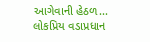આગેવાની હેઠળ...
લોકપ્રિય વડાપ્રધાન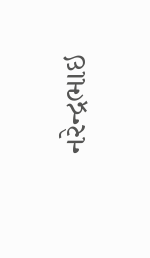નરેન્દ્રભાઇ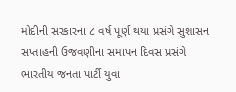મોદીની સરકારના ૮ વર્ષ પૂર્ણ થયા પ્રસંગે સુશાસન સપ્તાહની ઉજવણીના સમાપન દિવસ પ્રસંગે ભારતીય જનતા પાર્ટી યુવા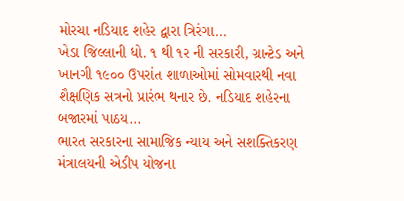મોરચા નડિયાદ શહેર દ્વારા ત્રિરંગા...
ખેડા જિલ્લાની ધો. ૧ થી ૧ર ની સરકારી, ગ્રાન્ટેડ અને ખાનગી ૧૯૦૦ ઉપરાંત શાળાઓમાં સોમવારથી નવા શૈક્ષણિક સત્રનો પ્રારંભ થનાર છે. નડિયાદ શહેરના બજારમાં પાઠય...
ભારત સરકારના સામાજિક ન્યાય અને સશક્તિકરણ મંત્રાલયની એડીપ યોજના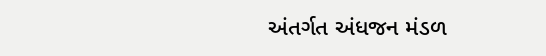અંતર્ગત અંધજન મંડળ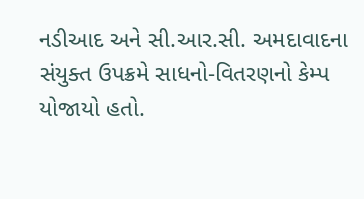નડીઆદ અને સી.આર.સી. અમદાવાદના સંયુક્ત ઉપક્રમે સાધનો-વિતરણનો કેમ્પ યોજાયો હતો.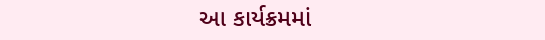આ કાર્યક્રમમાં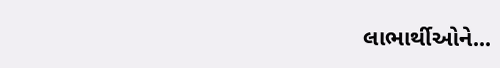લાભાર્થીઓને...